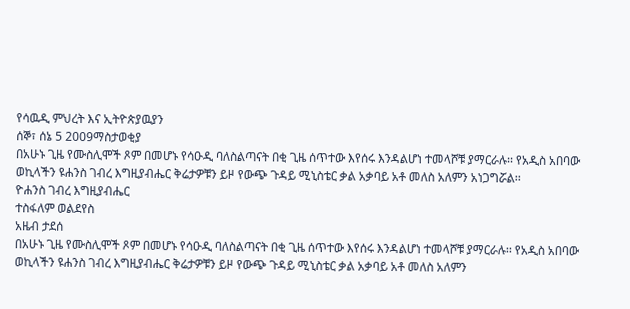የሳዉዲ ምህረት እና ኢትዮጵያዉያን
ሰኞ፣ ሰኔ 5 2009ማስታወቂያ
በአሁኑ ጊዜ የሙስሊሞች ጾም በመሆኑ የሳዑዲ ባለስልጣናት በቂ ጊዜ ሰጥተው እየሰሩ እንዳልሆነ ተመላሾቹ ያማርራሉ፡፡ የአዲስ አበባው ወኪላችን ዩሐንስ ገብረ እግዚያብሔር ቅሬታዎቹን ይዞ የውጭ ጉዳይ ሚኒስቴር ቃል አቃባይ አቶ መለስ አለምን አነጋግሯል፡፡
ዮሐንስ ገብረ እግዚያብሔር
ተስፋለም ወልደየስ
አዜብ ታደሰ
በአሁኑ ጊዜ የሙስሊሞች ጾም በመሆኑ የሳዑዲ ባለስልጣናት በቂ ጊዜ ሰጥተው እየሰሩ እንዳልሆነ ተመላሾቹ ያማርራሉ፡፡ የአዲስ አበባው ወኪላችን ዩሐንስ ገብረ እግዚያብሔር ቅሬታዎቹን ይዞ የውጭ ጉዳይ ሚኒስቴር ቃል አቃባይ አቶ መለስ አለምን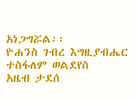አነጋግሯል፡፡
ዮሐንስ ገብረ እግዚያብሔር
ተስፋለም ወልደየስ
አዜብ ታደሰ